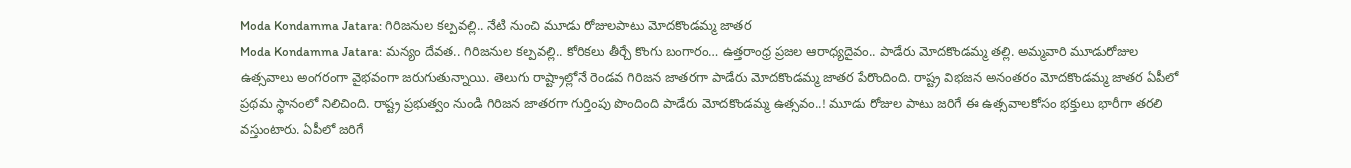Moda Kondamma Jatara: గిరిజనుల కల్పవల్లి.. నేటి నుంచి మూడు రోజులపాటు మోదకొండమ్మ జాతర
Moda Kondamma Jatara: మన్యం దేవత.. గిరిజనుల కల్పవల్లి.. కోరికలు తీర్చే కొంగు బంగారం… ఉత్తరాంధ్ర ప్రజల ఆరాధ్యదైవం.. పాడేరు మోదకొండమ్మ తల్లి. అమ్మవారి మూడురోజుల ఉత్సవాలు అంగరంగా వైభవంగా జరుగుతున్నాయి. తెలుగు రాష్ట్రాల్లోనే రెండవ గిరిజన జాతరగా పాడేరు మోదకొండమ్మ జాతర పేరొందింది. రాష్ట్ర విభజన అనంతరం మోదకొండమ్మ జాతర ఏపీలో ప్రథమ స్థానంలో నిలిచింది. రాష్ట్ర ప్రభుత్వం నుండి గిరిజన జాతరగా గుర్తింపు పొందింది పాడేరు మోదకొండమ్మ ఉత్సవం..! మూడు రోజుల పాటు జరిగే ఈ ఉత్సవాలకోసం భక్తులు భారీగా తరలి వస్తుంటారు. ఏపీలో జరిగే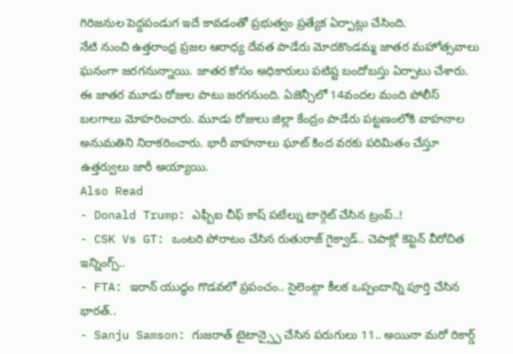గిరిజనుల పెద్దపండుగ ఇదే కావడంతో ప్రభుత్వం ప్రత్యేక ఏర్పాట్లు చేసింది.
నేటి నుంచి ఉత్తరాంధ్ర ప్రజల ఆరాధ్య దేవత పాడేరు మోదకొండమ్మ జాతర మహోత్సవాలు ఘనంగా జరగనున్నాయి. జాతర కోసం అధికారులు పటిష్ట బందోబస్తు ఏర్పాటు చేశారు. ఈ జాతర మూడు రోజుల పాటు జరగనుంది. ఏజెన్సీలో 14వందల మంది పోలీస్ బలగాలు మోహరించారు. మూడు రోజులు జిల్లా కేంద్రం పాడేరు పట్టణంలోకి వాహనాల అనుమతిని నిరాకరించారు. భారీ వాహనాలు ఘాట్ కింద వరకు పరిమితం చేస్తూ ఉత్తర్వులు జారీ అయ్యాయి.
Also Read
- Donald Trump: ఎఫ్బీఐ చీఫ్ కాష్ పటేల్ను టార్గెట్ చేసిన ట్రంప్..!
- CSK Vs GT: ఒంటరి పోరాటం చేసిన రుతురాజ్ గైక్వాడ్.. చెపాక్లో కెప్టెన్ వీరోచిత ఇన్నింగ్స్..
- FTA: ఇరాన్ యుద్ధం గొడవలో ప్రపంచం.. సైలెంట్గా కీలక ఒప్పందాన్ని పూర్తి చేసిన భారత్..
- Sanju Samson: గుజరాత్ టైటాన్స్పై చేసిన పరుగులు 11.. అయినా మరో రికార్డ్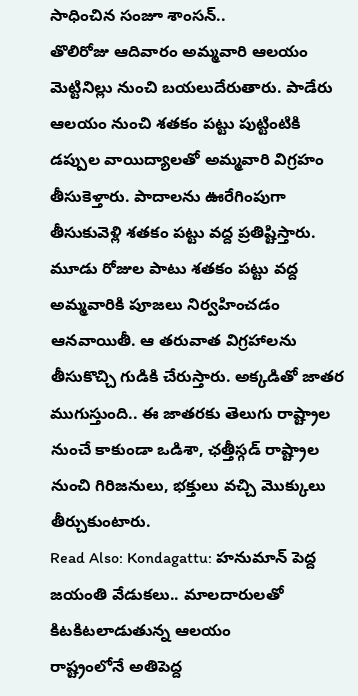సాధించిన సంజూ శాంసన్..
తొలిరోజు ఆదివారం అమ్మవారి ఆలయం మెట్టినిల్లు నుంచి బయలుదేరుతారు. పాడేరు ఆలయం నుంచి శతకం పట్టు పుట్టింటికి డప్పుల వాయిద్యాలతో అమ్మవారి విగ్రహం తీసుకెళ్తారు. పాదాలను ఊరేగింపుగా తీసుకువెళ్లి శతకం పట్టు వద్ద ప్రతిష్టిస్తారు. మూడు రోజుల పాటు శతకం పట్టు వద్ద అమ్మవారికి పూజలు నిర్వహించడం ఆనవాయితీ. ఆ తరువాత విగ్రహాలను తీసుకొచ్చి గుడికి చేరుస్తారు. అక్కడితో జాతర ముగుస్తుంది.. ఈ జాతరకు తెలుగు రాష్ట్రాల నుంచే కాకుండా ఒడిశా, ఛత్తీస్గడ్ రాష్ట్రాల నుంచి గిరిజనులు, భక్తులు వచ్చి మొక్కులు తీర్చుకుంటారు.
Read Also: Kondagattu: హనుమాన్ పెద్ద జయంతి వేడుకలు.. మాలదారులతో కిటకిటలాడుతున్న ఆలయం
రాష్ట్రంలోనే అతిపెద్ద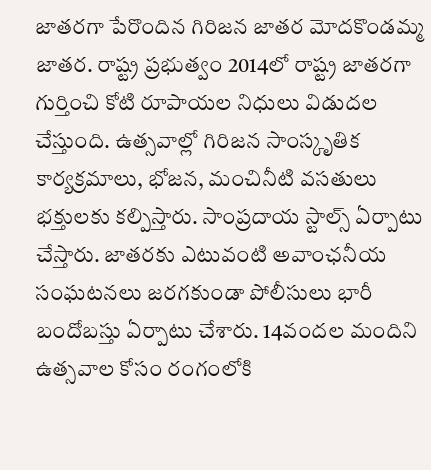జాతరగా పేరొందిన గిరిజన జాతర మోదకొండమ్మ జాతర. రాష్ట్ర ప్రభుత్వం 2014లో రాష్ట్ర జాతరగా గుర్తించి కోటి రూపాయల నిధులు విడుదల చేస్తుంది. ఉత్సవాల్లో గిరిజన సాంస్కృతిక కార్యక్రమాలు, భోజన, మంచినీటి వసతులు భక్తులకు కల్పిస్తారు. సాంప్రదాయ స్టాల్స్ ఏర్పాటు చేస్తారు. జాతరకు ఎటువంటి అవాంఛనీయ సంఘటనలు జరగకుండా పోలీసులు భారీ బందోబస్తు ఏర్పాటు చేశారు. 14వందల మందిని ఉత్సవాల కోసం రంగంలోకి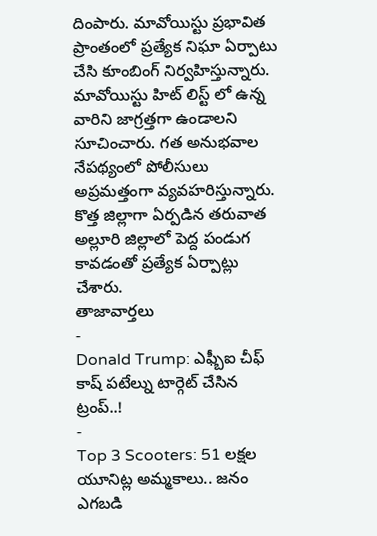దింపారు. మావోయిస్టు ప్రభావిత ప్రాంతంలో ప్రత్యేక నిఘా ఏర్పాటు చేసి కూంబింగ్ నిర్వహిస్తున్నారు. మావోయిస్టు హిట్ లిస్ట్ లో ఉన్న వారిని జాగ్రత్తగా ఉండాలని సూచించారు. గత అనుభవాల నేపథ్యంలో పోలీసులు అప్రమత్తంగా వ్యవహరిస్తున్నారు. కొత్త జిల్లాగా ఏర్పడిన తరువాత అల్లూరి జిల్లాలో పెద్ద పండుగ కావడంతో ప్రత్యేక ఏర్పాట్లు చేశారు.
తాజావార్తలు
-
Donald Trump: ఎఫ్బీఐ చీఫ్ కాష్ పటేల్ను టార్గెట్ చేసిన ట్రంప్..!
-
Top 3 Scooters: 51 లక్షల యూనిట్ల అమ్మకాలు.. జనం ఎగబడి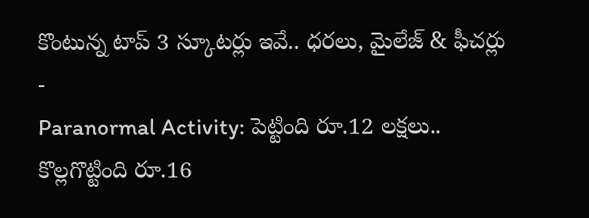కొంటున్న టాప్ 3 స్కూటర్లు ఇవే.. ధరలు, మైలేజ్ & ఫీచర్లు
-
Paranormal Activity: పెట్టింది రూ.12 లక్షలు.. కొల్లగొట్టింది రూ.16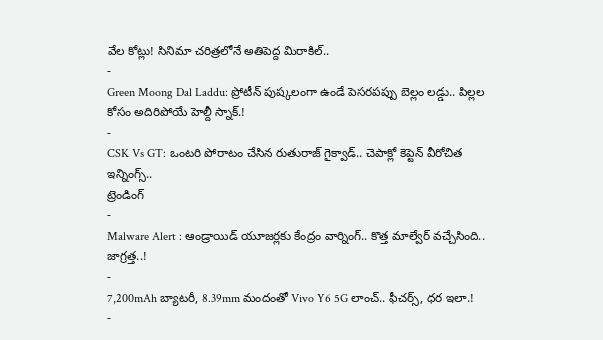వేల కోట్లు! సినిమా చరిత్రలోనే అతిపెద్ద మిరాకిల్..
-
Green Moong Dal Laddu: ప్రోటీన్ పుష్కలంగా ఉండే పెసరపప్పు బెల్లం లడ్డు.. పిల్లల కోసం అదిరిపోయే హెల్దీ స్నాక్.!
-
CSK Vs GT: ఒంటరి పోరాటం చేసిన రుతురాజ్ గైక్వాడ్.. చెపాక్లో కెప్టెన్ వీరోచిత ఇన్నింగ్స్..
ట్రెండింగ్
-
Malware Alert : ఆండ్రాయిడ్ యూజర్లకు కేంద్రం వార్నింగ్.. కొత్త మాల్వేర్ వచ్చేసింది.. జాగ్రత్త..!
-
7,200mAh బ్యాటరీ, 8.39mm మందంతో Vivo Y6 5G లాంచ్.. ఫీచర్స్, ధర ఇలా.!
-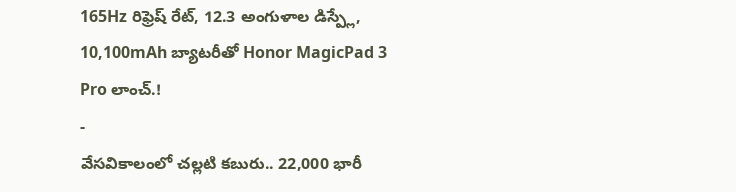165Hz రిఫ్రెష్ రేట్, 12.3 అంగుళాల డిస్ప్లే, 10,100mAh బ్యాటరీతో Honor MagicPad 3 Pro లాంచ్.!
-
వేసవికాలంలో చల్లటి కబురు.. 22,000 భారీ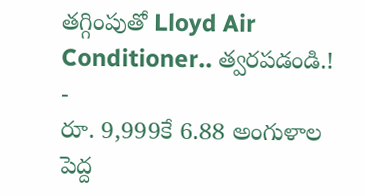తగ్గింపుతో Lloyd Air Conditioner.. త్వరపడండి.!
-
రూ. 9,999కే 6.88 అంగుళాల పెద్ద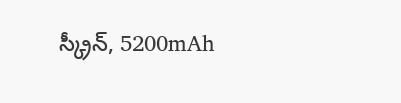స్క్రీన్, 5200mAh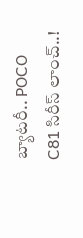బ్యాటరీ.. POCO C81 సిరీస్ లాంచ్..!